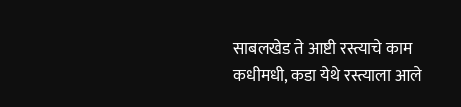साबलखेड ते आष्टी रस्त्याचे काम कधीमधी, कडा येथे रस्त्याला आले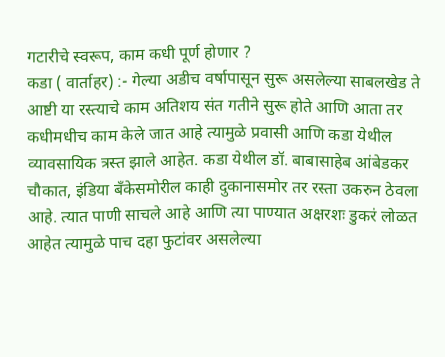गटारीचे स्वरूप, काम कधी पूर्ण होणार ?
कडा ( वार्ताहर) :- गेल्या अडीच वर्षापासून सुरू असलेल्या साबलखेड ते आष्टी या रस्त्याचे काम अतिशय संत गतीने सुरू होते आणि आता तर कधीमधीच काम केले जात आहे त्यामुळे प्रवासी आणि कडा येथील व्यावसायिक त्रस्त झाले आहेत. कडा येथील डॉ. बाबासाहेब आंबेडकर चौकात, इंडिया बँकेसमोरील काही दुकानासमोर तर रस्ता उकरुन ठेवला आहे. त्यात पाणी साचले आहे आणि त्या पाण्यात अक्षरशः डुकरं लोळत आहेत त्यामुळे पाच दहा फुटांवर असलेल्या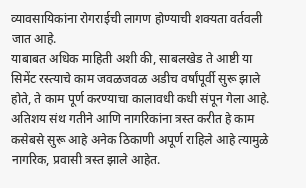व्यावसायिकांना रोगराईची लागण होण्याची शक्यता वर्तवली जात आहे.
याबाबत अधिक माहिती अशी की, साबलखेड ते आष्टी या सिमेंट रस्त्याचे काम जवळजवळ अडीच वर्षांपूर्वी सुरू झाले होते, ते काम पूर्ण करण्याचा कालावधी कधी संपून गेला आहे. अतिशय संथ गतीने आणि नागरिकांना त्रस्त करीत हे काम कसेबसे सुरू आहे अनेक ठिकाणी अपूर्ण राहिले आहे त्यामुळे नागरिक, प्रवासी त्रस्त झाले आहेत.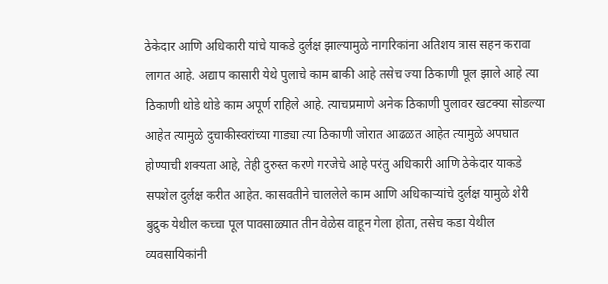ठेकेदार आणि अधिकारी यांचे याकडे दुर्लक्ष झाल्यामुळे नागरिकांना अतिशय त्रास सहन करावा लागत आहे. अद्याप कासारी येथे पुलाचे काम बाकी आहे तसेच ज्या ठिकाणी पूल झाले आहे त्या ठिकाणी थोडे थोडे काम अपूर्ण राहिले आहे. त्याचप्रमाणे अनेक ठिकाणी पुलावर खटक्या सोडल्या आहेत त्यामुळे दुचाकीस्वरांच्या गाड्या त्या ठिकाणी जोरात आढळत आहेत त्यामुळे अपघात होण्याची शक्यता आहे, तेही दुरुस्त करणे गरजेचे आहे परंतु अधिकारी आणि ठेकेदार याकडे सपशेल दुर्लक्ष करीत आहेत. कासवतीने चाललेले काम आणि अधिकाऱ्यांचे दुर्लक्ष यामुळे शेरी बुद्रुक येथील कच्चा पूल पावसाळ्यात तीन वेळेस वाहून गेला होता, तसेच कडा येथील व्यवसायिकांनी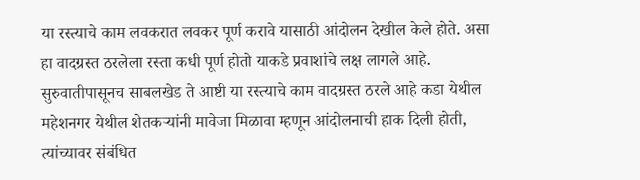या रस्त्याचे काम लवकरात लवकर पूर्ण करावे यासाठी आंदोलन देखील केले होते. असा हा वादग्रस्त ठरलेला रस्ता कधी पूर्ण होतो याकडे प्रवाशांचे लक्ष लागले आहे.
सुरुवातीपासूनच साबलखेड ते आष्टी या रस्त्याचे काम वादग्रस्त ठरले आहे कडा येथील महेशनगर येथील शेतकऱ्यांनी मावेजा मिळावा म्हणून आंदोलनाची हाक दिली होती, त्यांच्यावर संबंधित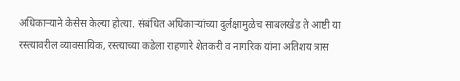अधिकाऱ्याने केसेस केल्या होत्या. संबंधित अधिकाऱ्यांच्या दुर्लक्षामुळेच साबलखेड ते आष्टी या रस्त्यावरील व्यावसायिक, रस्त्याच्या कडेला राहणारे शेतकरी व नागरिक यांना अतिशय त्रास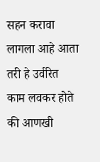सहन करावा लागला आहे आता तरी हे उर्वरित काम लवकर होते की आणखी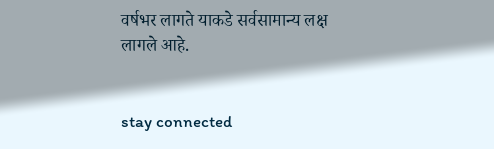वर्षभर लागते याकडे सर्वसामान्य लक्ष लागले आहे.


stay connected